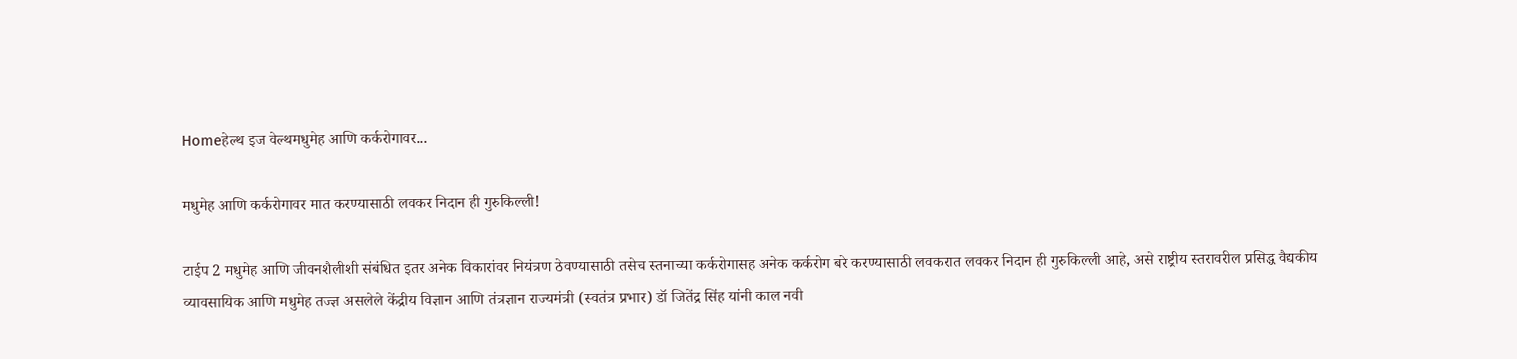Homeहेल्थ इज वेल्थमधुमेह आणि कर्करोगावर...

मधुमेह आणि कर्करोगावर मात करण्यासाठी लवकर निदान ही गुरुकिल्ली!

टाईप 2 मधुमेह आणि जीवनशैलीशी संबंधित इतर अनेक विकारांवर नियंत्रण ठेवण्यासाठी तसेच स्तनाच्या कर्करोगासह अनेक कर्करोग बरे करण्यासाठी लवकरात लवकर निदान ही गुरुकिल्ली आहे, असे राष्ट्रीय स्तरावरील प्रसिद्ध वैद्यकीय व्यावसायिक आणि मधुमेह तज्ज्ञ असलेले केंद्रीय विज्ञान आणि तंत्रज्ञान राज्यमंत्री (स्वतंत्र प्रभार) डॉ जितेंद्र सिंह यांनी काल नवी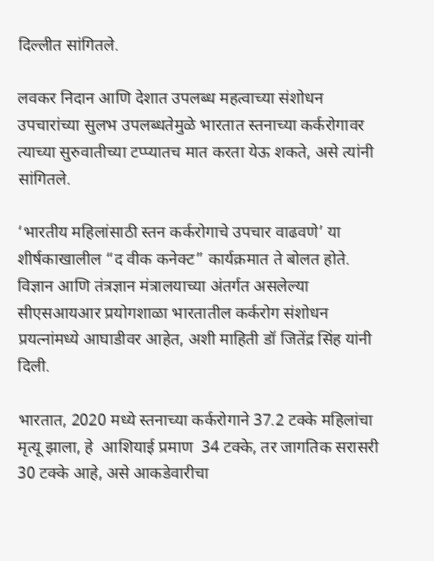दिल्लीत सांगितले.

लवकर निदान आणि देशात उपलब्ध महत्वाच्या संशोधन उपचारांच्या सुलभ उपलब्धतेमुळे भारतात स्तनाच्या कर्करोगावर त्याच्या सुरुवातीच्या टप्प्यातच मात करता येऊ शकते, असे त्यांनी सांगितले.

‘भारतीय महिलांसाठी स्तन कर्करोगाचे उपचार वाढवणे’ या शीर्षकाखालील “द वीक कनेक्ट” कार्यक्रमात ते बोलत होते. विज्ञान आणि तंत्रज्ञान मंत्रालयाच्या अंतर्गत असलेल्या सीएसआयआर प्रयोगशाळा भारतातील कर्करोग संशोधन प्रयत्नांमध्ये आघाडीवर आहेत, अशी माहिती डॉ जितेंद्र सिंह यांनी दिली.

भारतात, 2020 मध्ये स्तनाच्या कर्करोगाने 37.2 टक्के महिलांचा मृत्यू झाला, हे  आशियाई प्रमाण  34 टक्के, तर जागतिक सरासरी 30 टक्के आहे, असे आकडेवारीचा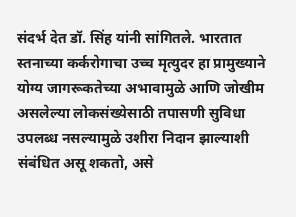संदर्भ देत डॉ. सिंह यांनी सांगितले. भारतात स्तनाच्या कर्करोगाचा उच्च मृत्युदर हा प्रामुख्याने योग्य जागरूकतेच्या अभावामुळे आणि जोखीम असलेल्या लोकसंख्येसाठी तपासणी सुविधा उपलब्ध नसल्यामुळे उशीरा निदान झाल्याशी संबंधित असू शकतो, असे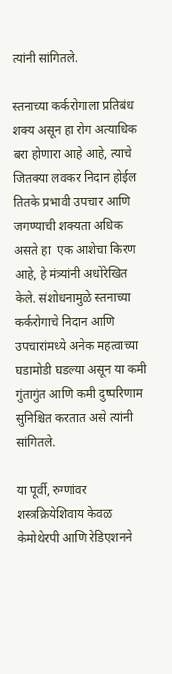त्यांनी सांगितले.

स्तनाच्या कर्करोगाला प्रतिबंध शक्य असून हा रोग अत्याधिक बरा होणारा आहे आहे, त्याचे जितक्या लवकर निदान होईल  तितके प्रभावी उपचार आणि जगण्याची शक्यता अधिक असते हा  एक आशेचा किरण आहे, हे मंत्र्यांनी अधोरेखित केले. संशोधनामुळे स्तनाच्या कर्करोगाचे निदान आणि उपचारांमध्ये अनेक महत्वाच्या  घडामोडी घडल्या असून या कमी गुंतागुंत आणि कमी दुष्परिणाम सुनिश्चित करतात असे त्यांनी सांगितले.

या पूर्वी, रुग्णांवर शस्त्रक्रियेशिवाय केवळ केमोथेरपी आणि रेडिएशनने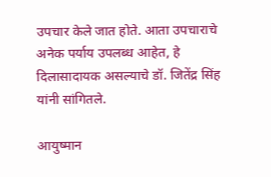उपचार केले जात होते. आता उपचाराचे अनेक पर्याय उपलब्ध आहेत, हे दिलासादायक असल्याचे डॉ. जितेंद्र सिंह यांनी सांगितले.

आयुष्मान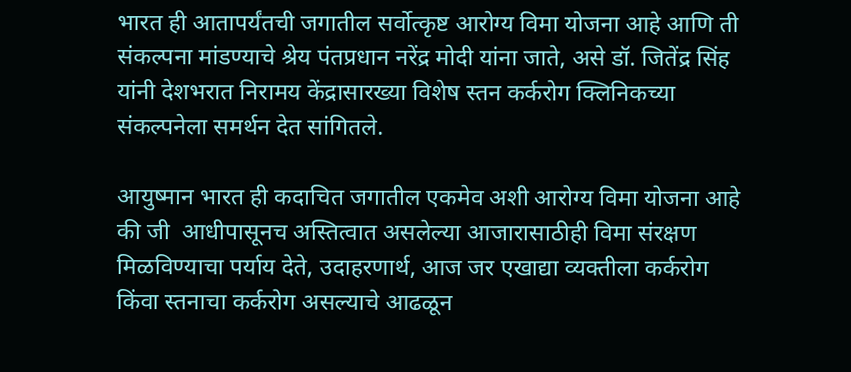भारत ही आतापर्यंतची जगातील सर्वोत्कृष्ट आरोग्य विमा योजना आहे आणि ती संकल्पना मांडण्याचे श्रेय पंतप्रधान नरेंद्र मोदी यांना जाते, असे डॉ. जितेंद्र सिंह यांनी देशभरात निरामय केंद्रासारख्या विशेष स्तन कर्करोग क्लिनिकच्या संकल्पनेला समर्थन देत सांगितले.

आयुष्मान भारत ही कदाचित जगातील एकमेव अशी आरोग्य विमा योजना आहे की जी  आधीपासूनच अस्तित्वात असलेल्या आजारासाठीही विमा संरक्षण मिळविण्याचा पर्याय देते, उदाहरणार्थ, आज जर एखाद्या व्यक्तीला कर्करोग किंवा स्तनाचा कर्करोग असल्याचे आढळून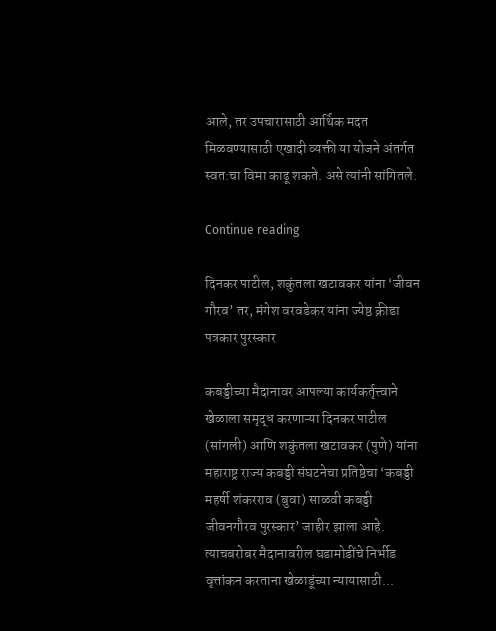आले, तर उपचारासाठी आर्थिक मदत मिळवण्यासाठी एखादी व्यक्ती या योजने अंतर्गत स्वत:चा विमा काढू शकते. असे त्यांनी सांगितले.

Continue reading

दिनकर पाटील, शकुंतला खटावकर यांना ‘जीवन गौरव’ तर, मंगेश वरवडेकर यांना ज्येष्ठ क्रीडा पत्रकार पुरस्कार

कबड्डीच्या मैदानावर आपल्या कार्यकर्तृत्त्वाने खेळाला समृद्ध करणाऱ्या दिनकर पाटील (सांगली) आणि शकुंतला खटावकर (पुणे) यांना महाराष्ट्र राज्य कबड्डी संघटनेचा प्रतिष्ठेचा ‘कबड्डी महर्षी शंकरराव (बुवा) साळवी कबड्डी जीवनगौरव पुरस्कार’ जाहीर झाला आहे. त्याचबरोबर मैदानावरील घडामोडींचे निर्भीड वृत्तांकन करताना खेळाडूंच्या न्यायासाठी...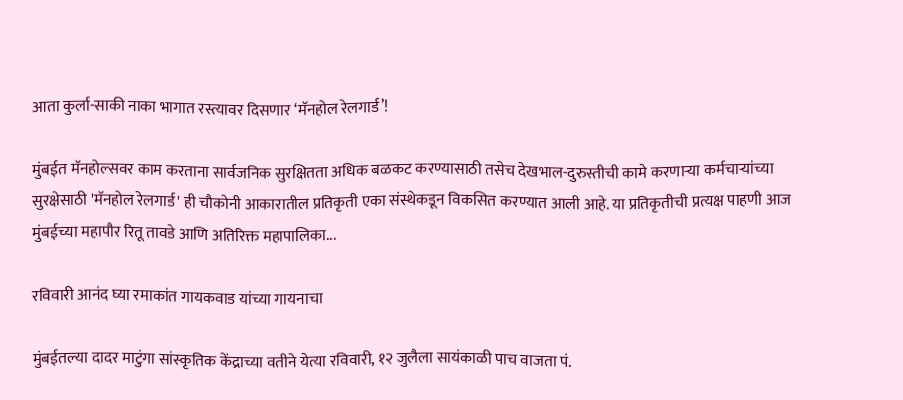आता कुर्ला-साकी नाका भागात रस्त्यावर दिसणार ‘मॅनहोल रेलगार्ड’!

मुंबईत मॅनहोल्सवर काम करताना सार्वजनिक सुरक्षितता अधिक बळकट करण्यासाठी तसेच देखभाल-दुरुस्तीची कामे करणाऱ्या कर्मचाऱ्यांच्या सुरक्षेसाठी 'मॅनहोल रेलगार्ड' ही चौकोनी आकारातील प्रतिकृती एका संस्थेकडून विकसित करण्यात आली आहे. या प्रतिकृतीची प्रत्यक्ष पाहणी आज मुंबईच्या महापौर रितू तावडे आणि अतिरिक्त महापालिका...

रविवारी आनंद घ्या रमाकांत गायकवाड यांच्या गायनाचा

मुंबईतल्या दादर माटुंगा सांस्कृतिक केंद्राच्या वतीने येत्या रविवारी, १२ जुलैला सायंकाळी पाच वाजता पं.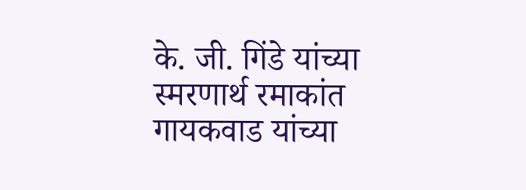के. जी. गिंडे यांच्या स्मरणार्थ रमाकांत गायकवाड यांच्या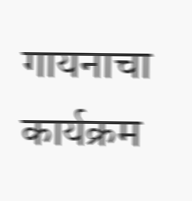गायनाचा कार्यक्रम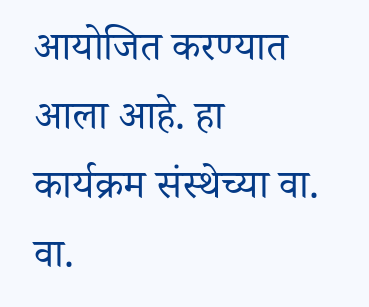आयोजित करण्यात आला आहे. हा कार्यक्रम संस्थेच्या वा. वा.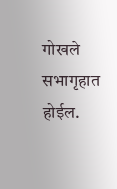गोखले सभागृहात होईल.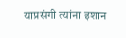याप्रसंगी त्यांना इशान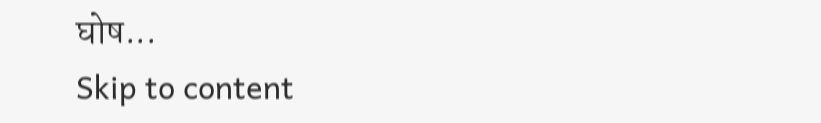घोष...
Skip to content